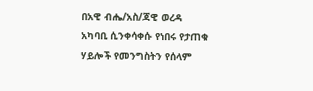በአዊ ብሔ/አስ/ጃዊ ወረዳ አካባቢ ሲንቀሳቀሱ የነበሩ የታጠቁ ሃይሎች የመንግስትን የሰላም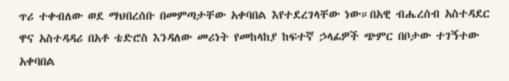ጥሪ ተቀብለው ወደ ማህበረሰቡ በመምጣታቸው አቀባበል እየተደረገላቸው ነው።በአዊ ብሔረሰብ አስተዳደር ዋና አስተዳዳሪ በአቶ ቴድሮስ እንዳለው መሪነት የመከላከያ ከፍተኛ ኃላፊዎች ጭምር በቦታው ተገኝተው አቀባበል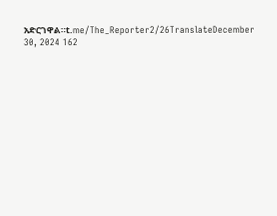አድርገዋል።t.me/The_Reporter2/26TranslateDecember 30, 2024 162